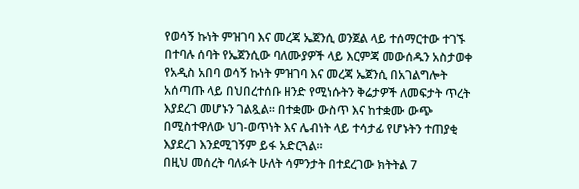የወሳኝ ኩነት ምዝገባ እና መረጃ ኤጀንሲ ወንጀል ላይ ተሰማርተው ተገኙ በተባሉ ሰባት የኤጀንሲው ባለሙያዎች ላይ እርምጃ መውሰዱን አስታወቀ
የአዲስ አበባ ወሳኝ ኩነት ምዝገባ እና መረጃ ኤጀንሲ በአገልግሎት አሰጣጡ ላይ በህበረተሰቡ ዘንድ የሚነሱትን ቅሬታዎች ለመፍታት ጥረት እያደረገ መሆኑን ገልጿል። በተቋሙ ውስጥ እና ከተቋሙ ውጭ በሚስተዋለው ህገ-ወጥነት እና ሌብነት ላይ ተሳታፊ የሆኑትን ተጠያቂ እያደረገ እንደሚገኝም ይፋ አድርጓል።
በዚህ መሰረት ባለፉት ሁለት ሳምንታት በተደረገው ክትትል 7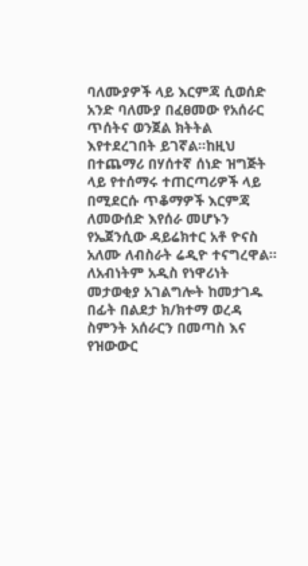ባለሙያዎች ላይ እርምጃ ሲወሰድ አንድ ባለሙያ በፈፀመው የአሰራር ጥሰትና ወንጀል ክትትል እየተደረገበት ይገኛል።ከዚህ በተጨማሪ በሃሰተኛ ሰነድ ዝግጅት ላይ የተሰማሩ ተጠርጣሪዎች ላይ በሚደርሱ ጥቆማዎች እርምጃ ለመውሰድ እየሰራ መሆኑን የኤጀንሲው ዳይሬክተር አቶ ዮናስ አለሙ ለብስራት ሬዲዮ ተናግረዋል።
ለአብነትም አዲስ የነዋሪነት መታወቂያ አገልግሎት ከመታገዱ በፊት በልደታ ክ/ክተማ ወረዳ ስምንት አሰራርን በመጣስ እና የዝውውር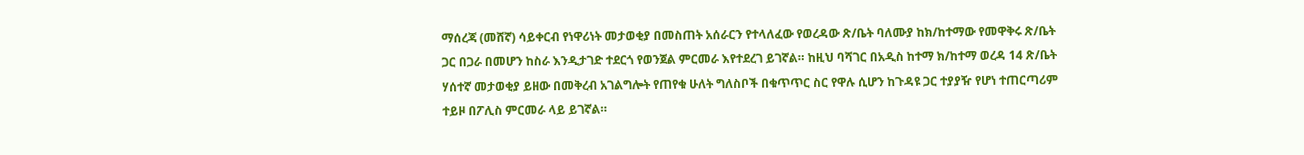ማሰረጃ (መሸኛ) ሳይቀርብ የነዋሪነት መታወቂያ በመስጠት አሰራርን የተላለፈው የወረዳው ጽ/ቤት ባለሙያ ከክ/ከተማው የመዋቅሩ ጽ/ቤት ጋር በጋራ በመሆን ከስራ እንዲታገድ ተደርጎ የወንጀል ምርመራ እየተደረገ ይገኛል። ከዚህ ባሻገር በአዲስ ከተማ ክ/ከተማ ወረዳ 14 ጽ/ቤት ሃሰተኛ መታወቂያ ይዘው በመቅረብ አገልግሎት የጠየቁ ሁለት ግለስቦች በቁጥጥር ስር የዋሉ ሲሆን ከጉዳዩ ጋር ተያያዥ የሆነ ተጠርጣሪም ተይዞ በፖሊስ ምርመራ ላይ ይገኛል።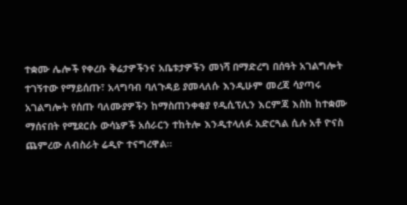ተቋሙ ሌሎች የቀረቡ ቅሬታዎችንና አቤቱታዎችን መነሻ በማድረግ በሰዓት አገልግሎት ተገኝተው የማይሰጡ፣ አላግባብ ባለጉዳይ ያመላለሱ እንዲሁም መረጃ ሳያጣሩ አገልግሎት የሰጡ ባለሙያዎችን ከማስጠንቀቂያ የዲሲፕሊን እርምጃ እስከ ከተቋሙ ማሰናበት የሚደርሱ ውሳኔዎች አሰራርን ተከትሎ እንዲተላለፉ አድርጓል ሲሉ አቶ ዮናስ ጨምረው ለብስራት ሬዲዮ ተናግረዋል።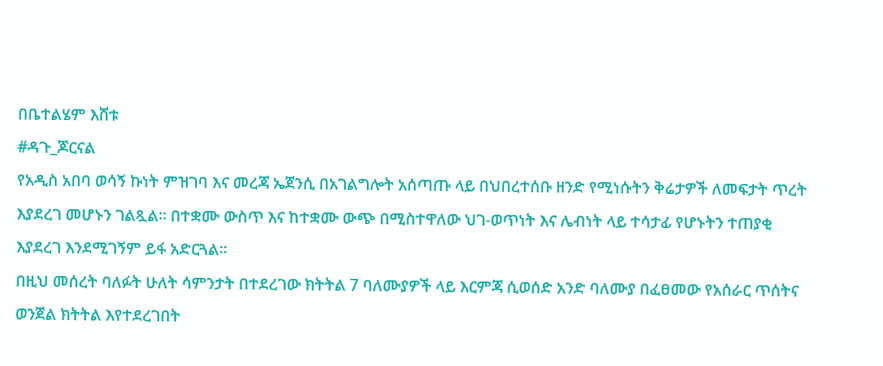በቤተልሄም እሸቱ
#ዳጉ_ጆርናል
የአዲስ አበባ ወሳኝ ኩነት ምዝገባ እና መረጃ ኤጀንሲ በአገልግሎት አሰጣጡ ላይ በህበረተሰቡ ዘንድ የሚነሱትን ቅሬታዎች ለመፍታት ጥረት እያደረገ መሆኑን ገልጿል። በተቋሙ ውስጥ እና ከተቋሙ ውጭ በሚስተዋለው ህገ-ወጥነት እና ሌብነት ላይ ተሳታፊ የሆኑትን ተጠያቂ እያደረገ እንደሚገኝም ይፋ አድርጓል።
በዚህ መሰረት ባለፉት ሁለት ሳምንታት በተደረገው ክትትል 7 ባለሙያዎች ላይ እርምጃ ሲወሰድ አንድ ባለሙያ በፈፀመው የአሰራር ጥሰትና ወንጀል ክትትል እየተደረገበት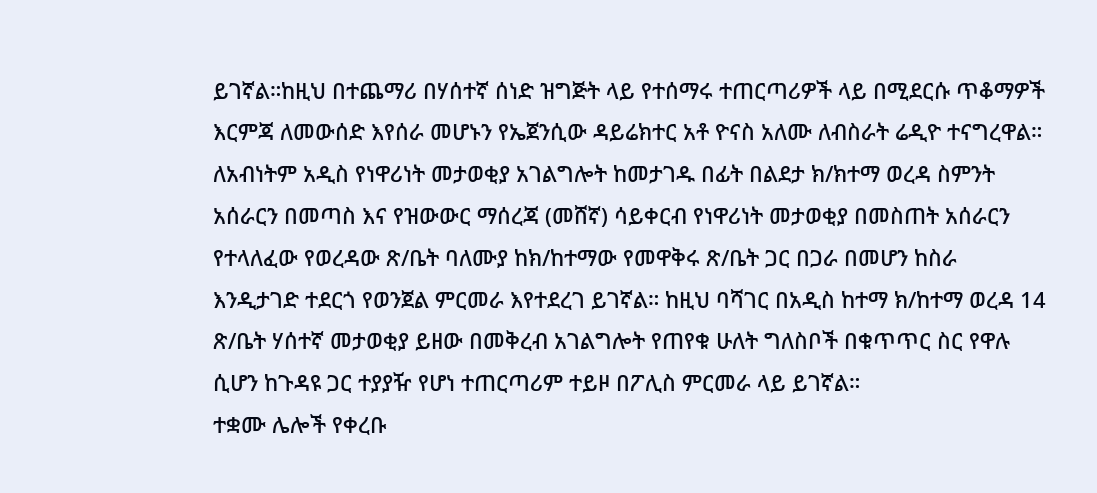ይገኛል።ከዚህ በተጨማሪ በሃሰተኛ ሰነድ ዝግጅት ላይ የተሰማሩ ተጠርጣሪዎች ላይ በሚደርሱ ጥቆማዎች እርምጃ ለመውሰድ እየሰራ መሆኑን የኤጀንሲው ዳይሬክተር አቶ ዮናስ አለሙ ለብስራት ሬዲዮ ተናግረዋል።
ለአብነትም አዲስ የነዋሪነት መታወቂያ አገልግሎት ከመታገዱ በፊት በልደታ ክ/ክተማ ወረዳ ስምንት አሰራርን በመጣስ እና የዝውውር ማሰረጃ (መሸኛ) ሳይቀርብ የነዋሪነት መታወቂያ በመስጠት አሰራርን የተላለፈው የወረዳው ጽ/ቤት ባለሙያ ከክ/ከተማው የመዋቅሩ ጽ/ቤት ጋር በጋራ በመሆን ከስራ እንዲታገድ ተደርጎ የወንጀል ምርመራ እየተደረገ ይገኛል። ከዚህ ባሻገር በአዲስ ከተማ ክ/ከተማ ወረዳ 14 ጽ/ቤት ሃሰተኛ መታወቂያ ይዘው በመቅረብ አገልግሎት የጠየቁ ሁለት ግለስቦች በቁጥጥር ስር የዋሉ ሲሆን ከጉዳዩ ጋር ተያያዥ የሆነ ተጠርጣሪም ተይዞ በፖሊስ ምርመራ ላይ ይገኛል።
ተቋሙ ሌሎች የቀረቡ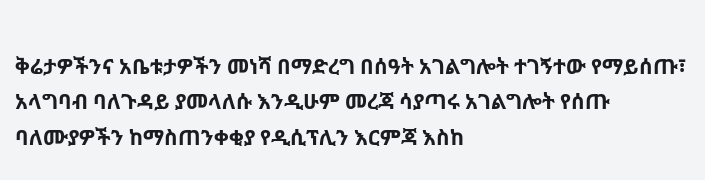ቅሬታዎችንና አቤቱታዎችን መነሻ በማድረግ በሰዓት አገልግሎት ተገኝተው የማይሰጡ፣ አላግባብ ባለጉዳይ ያመላለሱ እንዲሁም መረጃ ሳያጣሩ አገልግሎት የሰጡ ባለሙያዎችን ከማስጠንቀቂያ የዲሲፕሊን እርምጃ እስከ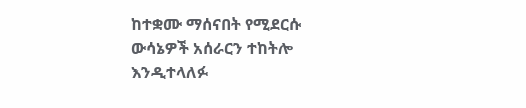ከተቋሙ ማሰናበት የሚደርሱ ውሳኔዎች አሰራርን ተከትሎ እንዲተላለፉ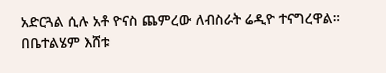አድርጓል ሲሉ አቶ ዮናስ ጨምረው ለብስራት ሬዲዮ ተናግረዋል።
በቤተልሄም እሸቱ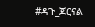#ዳጉ_ጆርናል